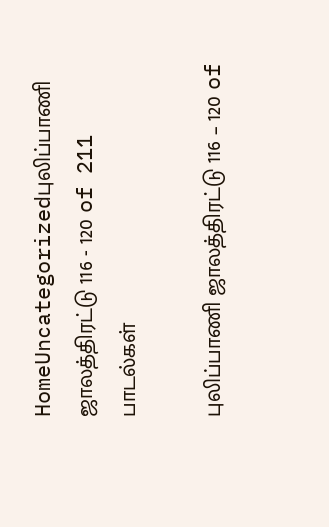HomeUncategorizedபுலிப்பாணி ஜாலத்திரட்டு 116 - 120 of 211 பாடல்கள்

புலிப்பாணி ஜாலத்திரட்டு 116 – 120 of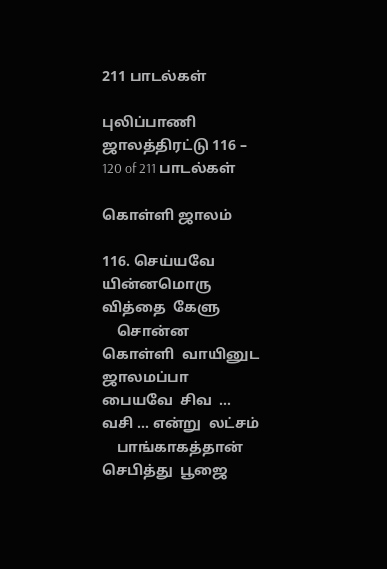211 பாடல்கள்

புலிப்பாணி ஜாலத்திரட்டு 116 – 120 of 211 பாடல்கள்

கொள்ளி ஜாலம்

116. செய்யவே  யின்னமொரு  வித்தை  கேளு
    சொன்ன  கொள்ளி  வாயினுட  ஜாலமப்பா
பையவே  சிவ  …  வசி … என்று  லட்சம்
    பாங்காகத்தான்  செபித்து  பூஜை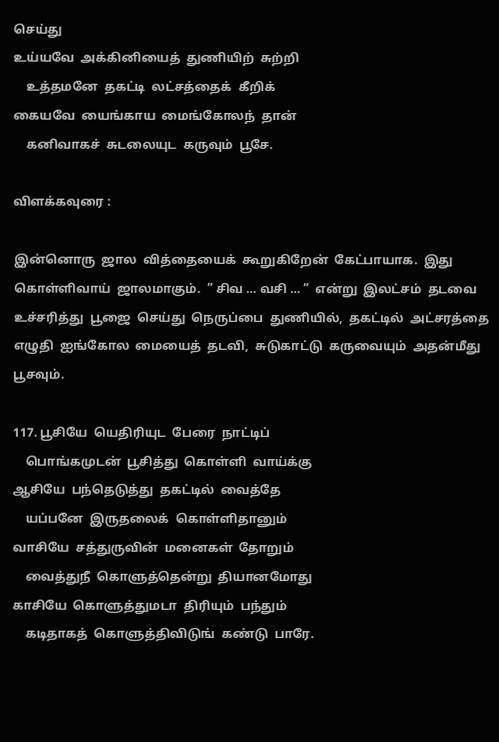செய்து
உய்யவே  அக்கினியைத்  துணியிற்  சுற்றி
    உத்தமனே  தகட்டி  லட்சத்தைக்  கீறிக்
கையவே  யைங்காய  மைங்கோலந்  தான்
    கனிவாகச்  சுடலையுட  கருவும்  பூசே.

விளக்கவுரை :

இன்னொரு  ஜால  வித்தையைக்  கூறுகிறேன்  கேட்பாயாக.  இது  கொள்ளிவாய்  ஜாலமாகும்.  ” சிவ … வசி … ”  என்று  இலட்சம்  தடவை  உச்சரித்து  பூஜை  செய்து  நெருப்பை  துணியில்,  தகட்டில்  அட்சரத்தை  எழுதி  ஐங்கோல  மையைத்  தடவி,  சுடுகாட்டு  கருவையும்  அதன்மீது  பூசவும்.

117. பூசியே  யெதிரியுட  பேரை  நாட்டிப்
    பொங்கமுடன்  பூசித்து  கொள்ளி  வாய்க்கு
ஆசியே  பந்தெடுத்து  தகட்டில்  வைத்தே
    யப்பனே  இருதலைக்  கொள்ளிதானும்
வாசியே  சத்துருவின்  மனைகள்  தோறும்
    வைத்துநீ  கொளுத்தென்று  தியானமோது
காசியே  கொளுத்துமடா  திரியும்  பந்தும்
    கடிதாகத்  கொளுத்திவிடுங்  கண்டு  பாரே.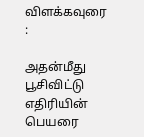விளக்கவுரை :

அதன்மீது  பூசிவிட்டு  எதிரியின்  பெயரை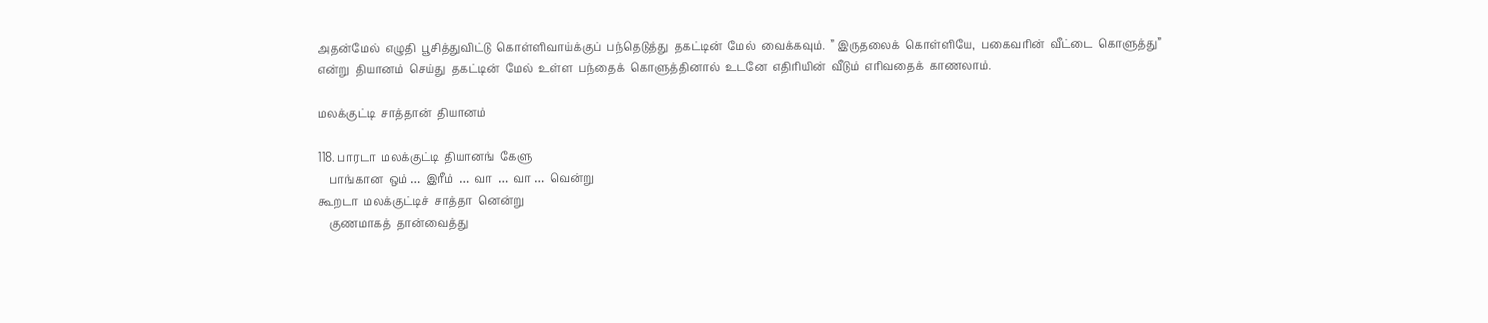அதன்மேல்  எழுதி  பூசித்துவிட்டு  கொள்ளிவாய்க்குப்  பந்தெடுத்து  தகட்டின்  மேல்  வைக்கவும்.  ” இருதலைக்  கொள்ளியே,  பகைவரின்  வீட்டை  கொளுத்து”  என்று  தியானம்  செய்து  தகட்டின்  மேல்  உள்ள  பந்தைக்  கொளுத்தினால்  உடனே  எதிரியின்  வீடும்  எரிவதைக்  காணலாம்.

மலக்குட்டி  சாத்தான்  தியானம்

118. பாரடா  மலக்குட்டி  தியானங்  கேளு
    பாங்கான  ஒம் …  இரீம்  …  வா  …  வா …  வென்று
கூறடா  மலக்குட்டிச்  சாத்தா  னென்று
    குணமாகத்  தான்வைத்து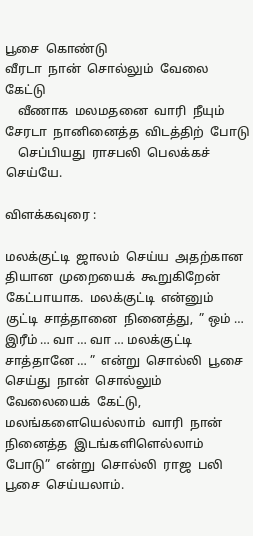பூசை  கொண்டு
வீரடா  நான்  சொல்லும்  வேலை  கேட்டு
    வீணாக  மலமதனை  வாரி  நீயும்
சேரடா  நானினைத்த  விடத்திற்  போடு
    செப்பியது  ராசபலி  பெலக்கச்  செய்யே.

விளக்கவுரை :

மலக்குட்டி  ஜாலம்  செய்ய  அதற்கான  தியான  முறையைக்  கூறுகிறேன்  கேட்பாயாக.  மலக்குட்டி  என்னும்  குட்டி  சாத்தானை  நினைத்து,  ” ஒம் … இரீம் … வா … வா … மலக்குட்டி  சாத்தானே … ”  என்று  சொல்லி  பூசை  செய்து  நான்  சொல்லும்  வேலையைக்  கேட்டு,  மலங்களையெல்லாம்  வாரி  நான்  நினைத்த  இடங்களிளெல்லாம் போடு”  என்று  சொல்லி  ராஜ  பலி  பூசை  செய்யலாம்.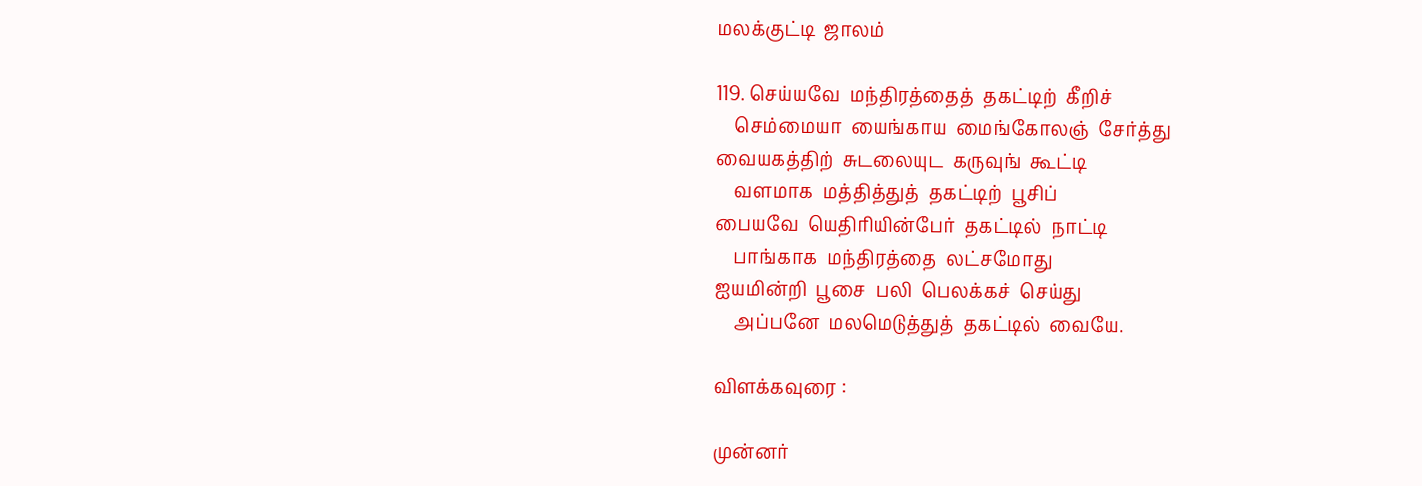மலக்குட்டி  ஜாலம்

119. செய்யவே  மந்திரத்தைத்  தகட்டிற்  கீறிச்
    செம்மையா  யைங்காய  மைங்கோலஞ்  சேர்த்து
வையகத்திற்  சுடலையுட  கருவுங்  கூட்டி
    வளமாக  மத்தித்துத்  தகட்டிற்  பூசிப்
பையவே  யெதிரியின்பேர்  தகட்டில்  நாட்டி
    பாங்காக  மந்திரத்தை  லட்சமோது
ஐயமின்றி  பூசை  பலி  பெலக்கச்  செய்து
    அப்பனே  மலமெடுத்துத்  தகட்டில்  வையே.

விளக்கவுரை :

முன்னர்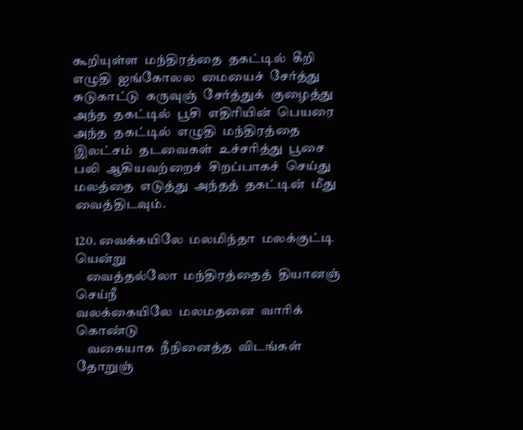கூறியுள்ள  மந்திரத்தை  தகட்டில்  கீறி  எழுதி  ஐங்கோலல  மையைச்  சேர்த்து  சுடுகாட்டு  கருவுஞ்  சேர்த்துக்  குழைத்து  அந்த  தகட்டில்  பூசி  எதிரியின்  பெயரை  அந்த  தகட்டில்  எழுதி  மந்திரத்தை  இலட்சம்  தடவைகள்  உச்சரித்து  பூசை  பலி  ஆகியவற்றைச்  சிறப்பாகச்  செய்து  மலத்தை  எடுத்து  அந்தத்  தகட்டின்  மீது  வைத்திடவும்.

120. வைக்கயிலே  மலமிந்தா  மலக்குட்டி  யென்று
    வைத்தல்லோ  மந்திரத்தைத்  தியானஞ்  செய்நீ
வலக்கையிலே  மலமதனை  வாரிக்  கொண்டு
    வகையாக  நீநினைத்த  விடங்கள்  தோறுஞ்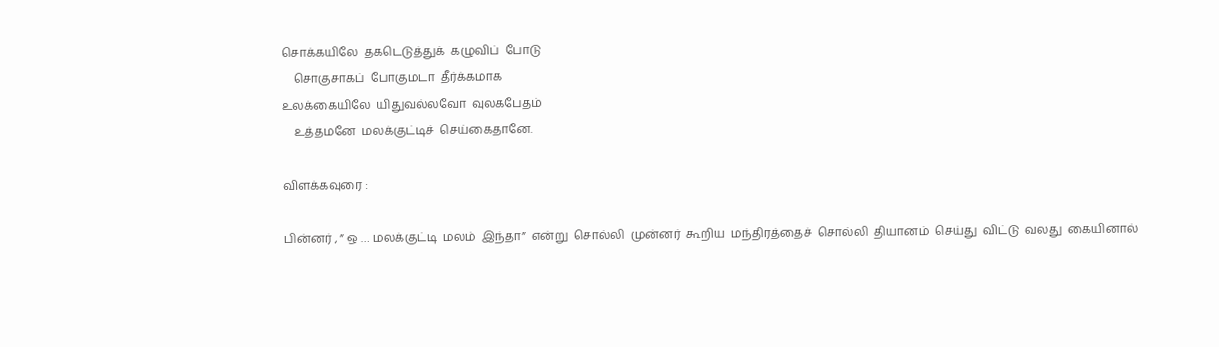சொக்கயிலே  தகடெடுத்துக்  கழுவிப்  போடு
    சொகுசாகப்  போகுமடா  தீர்க்கமாக
உலக்கையிலே  யிதுவல்லவோ  வுலகபேதம்
    உத்தமனே  மலக்குட்டிச்  செய்கைதானே.

விளக்கவுரை :

பின்னர் , ” ஒ … மலக்குட்டி  மலம்  இந்தா”  என்று  சொல்லி  முன்னர்  கூறிய  மந்திரத்தைச்  சொல்லி  தியானம்  செய்து  விட்டு  வலது  கையினால்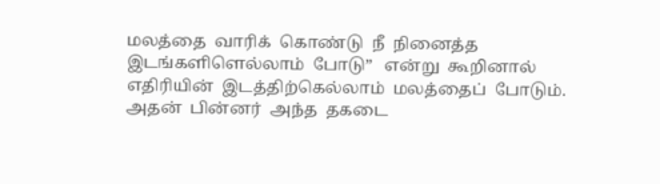மலத்தை  வாரிக்  கொண்டு  நீ  நினைத்த  இடங்களிளெல்லாம்  போடு”   என்று  கூறினால்  எதிரியின்  இடத்திற்கெல்லாம்  மலத்தைப்  போடும்.  அதன்  பின்னர்  அந்த  தகடை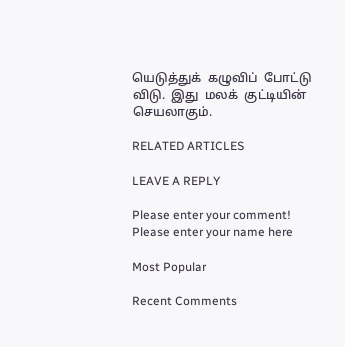யெடுத்துக்  கழுவிப்  போட்டு  விடு.  இது  மலக்  குட்டியின்  செயலாகும்.

RELATED ARTICLES

LEAVE A REPLY

Please enter your comment!
Please enter your name here

Most Popular

Recent Comments